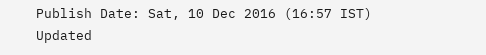Publish Date: Sat, 10 Dec 2016 (16:57 IST)
Updated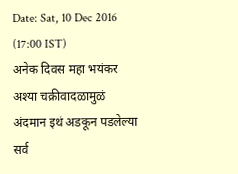Date: Sat, 10 Dec 2016 (17:00 IST)
अनेक दिवस महा भयंकर अश्या चक्रीवादळामुळं अंदमान इथं अडकून पडलेल्या सर्व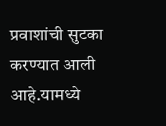प्रवाशांची सुटका करण्यात आली आहे.यामध्ये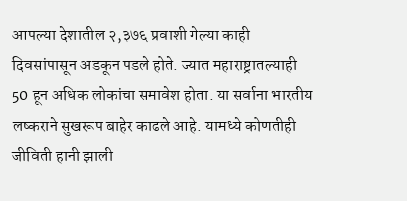आपल्या देशातील २,३७६ प्रवाशी गेल्या काही दिवसांपासून अडकून पडले होते. ज्यात महाराष्ट्रातल्याही 50 हून अधिक लोकांचा समावेश होता. या सर्वाना भारतीय लष्कराने सुखरूप बाहेर काढले आहे. यामध्ये कोणतीही जीविती हानी झाली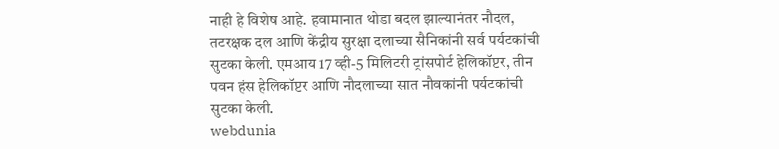नाही हे विशेष आहे. हवामानात थोडा बदल झाल्यानंतर नौदल, तटरक्षक दल आणि केंद्रीय सुरक्षा दलाच्या सैनिकांनी सर्व पर्यटकांची सुटका केली. एमआय 17 व्ही-5 मिलिटरी ट्रांसपोर्ट हेलिकॉप्टर, तीन पवन हंस हेलिकॉप्टर आणि नौदलाच्या सात नौवकांनी पर्यटकांची सुटका केली.
webdunia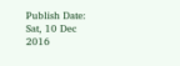Publish Date: Sat, 10 Dec 2016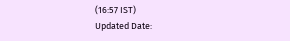(16:57 IST)
Updated Date: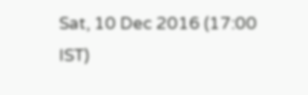Sat, 10 Dec 2016 (17:00 IST)